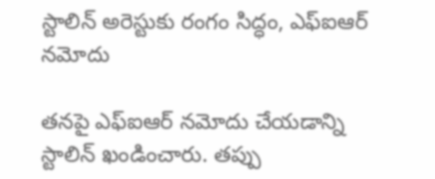స్టాలిన్ అరెస్టుకు రంగం సిద్ధం, ఎఫ్ఐఆర్ నమోదు

తనపై ఎఫ్ఐఆర్ నమోదు చేయడాన్ని స్టాలిన్ ఖండించారు. తప్పు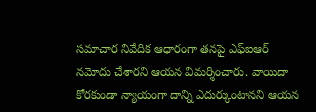సమాచార నివేదిక ఆధారంగా తనపై ఎఫ్ఐఆర్ నమోదు చేశారని ఆయన విమర్శించారు. వాయిదా కోరకుండా న్యాయంగా దాన్ని ఎదుర్కుంటానని ఆయన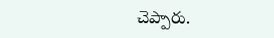చెప్పారు.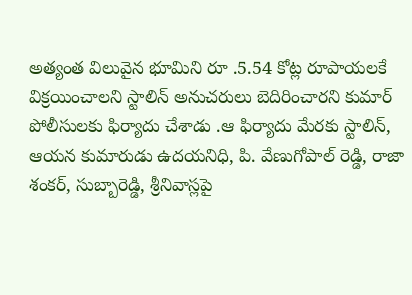అత్యంత విలువైన భూమిని రూ .5.54 కోట్ల రూపాయలకే విక్రయించాలని స్టాలిన్ అనుచరులు బెదిరించారని కుమార్ పోలీసులకు ఫిర్యాదు చేశాడు .ఆ ఫిర్యాదు మేరకు స్టాలిన్, ఆయన కుమారుడు ఉదయనిధి, పి. వేణుగోపాల్ రెడ్డి, రాజా శంకర్, సుబ్బారెడ్డి, శ్రీనివాస్లపై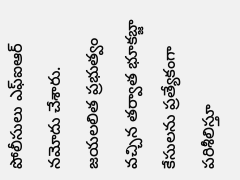పోలీసులు ఎఫ్ఐఆర్ నమోదు చేశారు. జయలలిత ప్రభుత్వం వచ్చిన తర్వాత భూకబ్జా కేసులను ప్రత్యేకంగా పరిశీలిస్తూ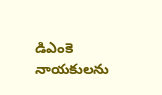డిఎంకె నాయకులను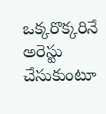ఒక్కరొక్కరినే అరెస్టు చేసుకుంటూ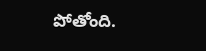పోతోంది.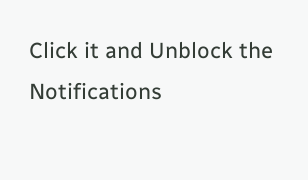Click it and Unblock the Notifications